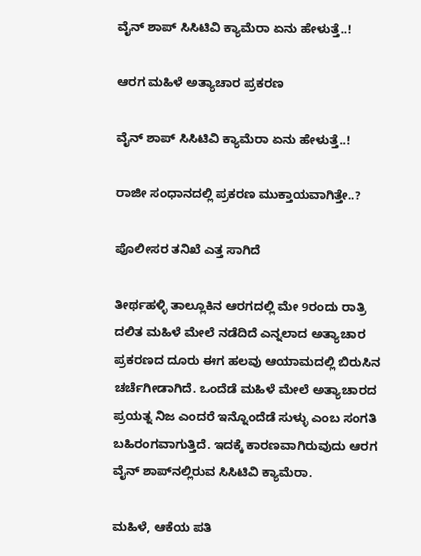ವೈನ್ ಶಾಪ್ ಸಿಸಿಟಿವಿ ಕ್ಯಾಮೆರಾ ಏನು ಹೇಳುತ್ತೆ..!

ಆರಗ ಮಹಿಳೆ ಅತ್ಯಾಚಾರ ಪ್ರಕರಣ

ವೈನ್ ಶಾಪ್ ಸಿಸಿಟಿವಿ ಕ್ಯಾಮೆರಾ ಏನು ಹೇಳುತ್ತೆ..!

ರಾಜೀ ಸಂಧಾನದಲ್ಲಿ ಪ್ರಕರಣ ಮುಕ್ತಾಯವಾಗಿತ್ತೇ..?

ಪೊಲೀಸರ ತನಿಖೆ ಎತ್ತ ಸಾಗಿದೆ

ತೀರ್ಥಹಳ್ಳಿ ತಾಲ್ಲೂಕಿನ ಆರಗದಲ್ಲಿ ಮೇ 9ರಂದು ರಾತ್ರಿ ದಲಿತ ಮಹಿಳೆ ಮೇಲೆ ನಡೆದಿದೆ ಎನ್ನಲಾದ ಅತ್ಯಾಚಾರ ಪ್ರಕರಣದ ದೂರು ಈಗ ಹಲವು ಆಯಾಮದಲ್ಲಿ ಬಿರುಸಿನ ಚರ್ಚೆಗೀಡಾಗಿದೆ. ಒಂದೆಡೆ ಮಹಿಳೆ ಮೇಲೆ ಅತ್ಯಾಚಾರದ ಪ್ರಯತ್ನ ನಿಜ ಎಂದರೆ ಇನ್ನೊಂದೆಡೆ ಸುಳ್ಳು ಎಂಬ ಸಂಗತಿ ಬಹಿರಂಗವಾಗುತ್ತಿದೆ. ಇದಕ್ಕೆ ಕಾರಣವಾಗಿರುವುದು ಆರಗ ವೈನ್‌ ಶಾಪ್‌ನಲ್ಲಿರುವ ಸಿಸಿಟಿವಿ ಕ್ಯಾಮೆರಾ.

ಮಹಿಳೆ, ಆಕೆಯ ಪತಿ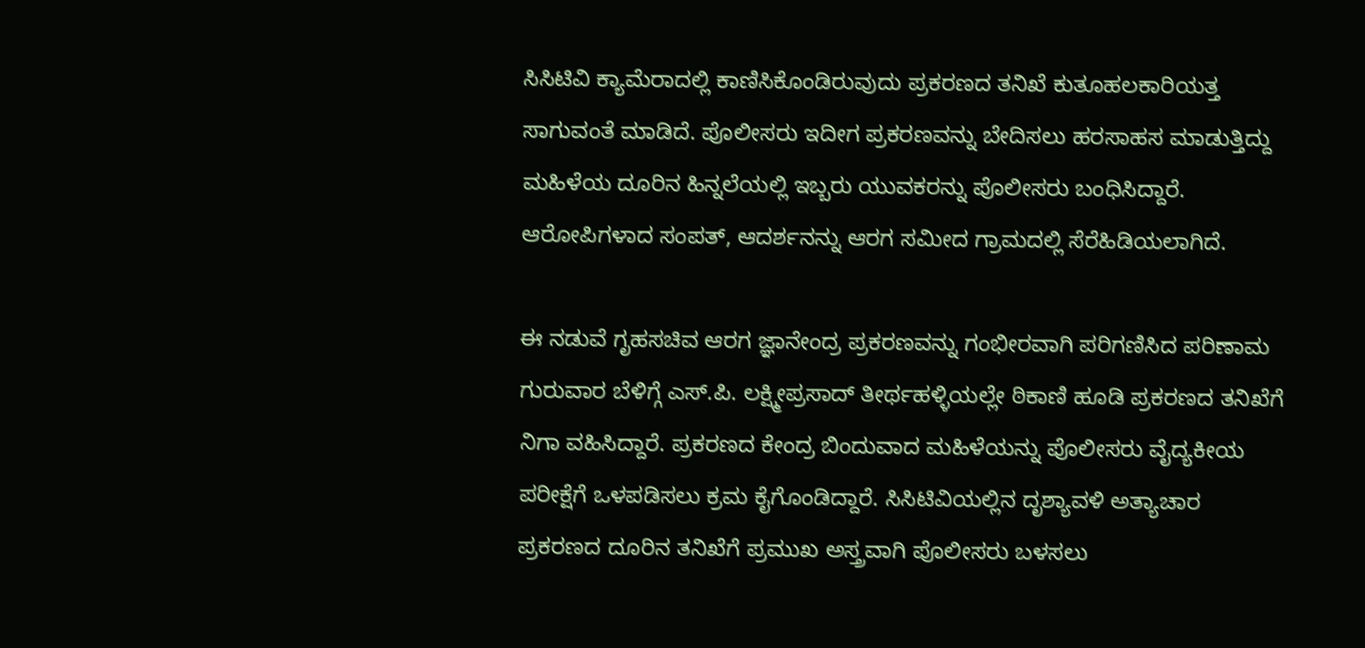ಸಿಸಿಟಿವಿ ಕ್ಯಾಮೆರಾದಲ್ಲಿ ಕಾಣಿಸಿಕೊಂಡಿರುವುದು ಪ್ರಕರಣದ ತನಿಖೆ ಕುತೂಹಲಕಾರಿಯತ್ತ ಸಾಗುವಂತೆ ಮಾಡಿದೆ. ಪೊಲೀಸರು ಇದೀಗ ಪ್ರಕರಣವನ್ನು ಬೇದಿಸಲು ಹರಸಾಹಸ ಮಾಡುತ್ತಿದ್ದು ಮಹಿಳೆಯ ದೂರಿನ ಹಿನ್ನಲೆಯಲ್ಲಿ ಇಬ್ಬರು ಯುವಕರನ್ನು ಪೊಲೀಸರು ಬಂಧಿಸಿದ್ದಾರೆ. ಆರೋಪಿಗಳಾದ ಸಂಪತ್‌, ಆದರ್ಶನನ್ನು ಆರಗ ಸಮೀದ ಗ್ರಾಮದಲ್ಲಿ ಸೆರೆಹಿಡಿಯಲಾಗಿದೆ.

ಈ ನಡುವೆ ಗೃಹಸಚಿವ ಆರಗ ಜ್ಞಾನೇಂದ್ರ ಪ್ರಕರಣವನ್ನು ಗಂಭೀರವಾಗಿ ಪರಿಗಣಿಸಿದ ಪರಿಣಾಮ ಗುರುವಾರ ಬೆಳಿಗ್ಗೆ ಎಸ್.ಪಿ. ಲಕ್ಷ್ಮೀಪ್ರಸಾದ್‌ ತೀರ್ಥಹಳ್ಳಿಯಲ್ಲೇ ಠಿಕಾಣಿ ಹೂಡಿ ಪ್ರಕರಣದ ತನಿಖೆಗೆ ನಿಗಾ ವಹಿಸಿದ್ದಾರೆ. ಪ್ರಕರಣದ ಕೇಂದ್ರ ಬಿಂದುವಾದ ಮಹಿಳೆಯನ್ನು ಪೊಲೀಸರು ವೈದ್ಯಕೀಯ ಪರೀಕ್ಷೆಗೆ ಒಳಪಡಿಸಲು ಕ್ರಮ ಕೈಗೊಂಡಿದ್ದಾರೆ. ಸಿಸಿಟಿವಿಯಲ್ಲಿನ ದೃಶ್ಯಾವಳಿ ಅತ್ಯಾಚಾರ ಪ್ರಕರಣದ ದೂರಿನ ತನಿಖೆಗೆ ಪ್ರಮುಖ ಅಸ್ತ್ರವಾಗಿ ಪೊಲೀಸರು ಬಳಸಲು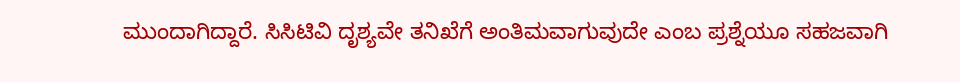ಮುಂದಾಗಿದ್ದಾರೆ. ಸಿಸಿಟಿವಿ ದೃಶ್ಯವೇ ತನಿಖೆಗೆ ಅಂತಿಮವಾಗುವುದೇ ಎಂಬ ಪ್ರಶ್ನೆಯೂ ಸಹಜವಾಗಿ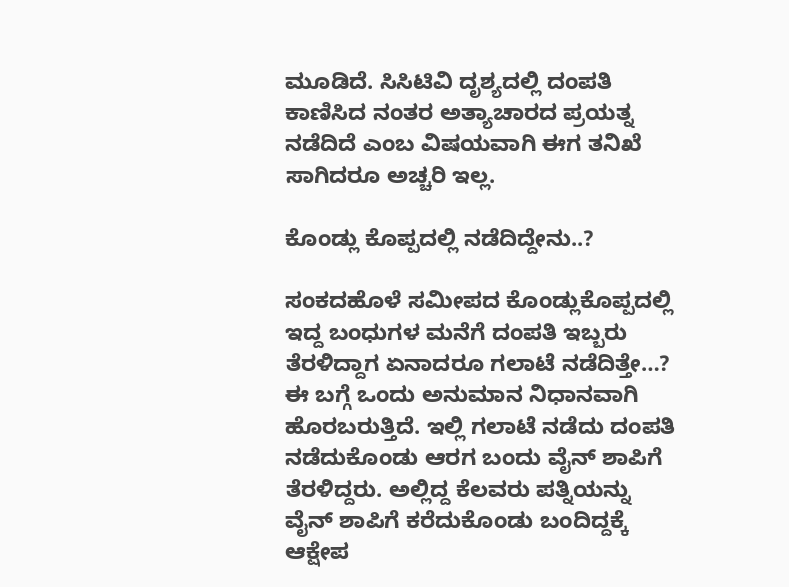ಮೂಡಿದೆ. ಸಿಸಿಟಿವಿ ದೃಶ್ಯದಲ್ಲಿ ದಂಪತಿ ಕಾಣಿಸಿದ ನಂತರ ಅತ್ಯಾಚಾರದ ಪ್ರಯತ್ನ ನಡೆದಿದೆ ಎಂಬ ವಿಷಯವಾಗಿ ಈಗ ತನಿಖೆ ಸಾಗಿದರೂ ಅಚ್ಚರಿ ಇಲ್ಲ.

ಕೊಂಡ್ಲು ಕೊಪ್ಪದಲ್ಲಿ ನಡೆದಿದ್ದೇನು..?

ಸಂಕದಹೊಳೆ ಸಮೀಪದ ಕೊಂಡ್ಲುಕೊಪ್ಪದಲ್ಲಿ ಇದ್ದ ಬಂಧುಗಳ ಮನೆಗೆ ದಂಪತಿ ಇಬ್ಬರು ತೆರಳಿದ್ದಾಗ ಏನಾದರೂ ಗಲಾಟೆ ನಡೆದಿತ್ತೇ…? ಈ ಬಗ್ಗೆ ಒಂದು ಅನುಮಾನ ನಿಧಾನವಾಗಿ ಹೊರಬರುತ್ತಿದೆ. ಇಲ್ಲಿ ಗಲಾಟೆ ನಡೆದು ದಂಪತಿ ನಡೆದುಕೊಂಡು ಆರಗ ಬಂದು ವೈನ್‌ ಶಾಪಿಗೆ ತೆರಳಿದ್ದರು. ಅಲ್ಲಿದ್ದ ಕೆಲವರು ಪತ್ನಿಯನ್ನು ವೈನ್‌ ಶಾಪಿಗೆ ಕರೆದುಕೊಂಡು ಬಂದಿದ್ದಕ್ಕೆ ಆಕ್ಷೇಪ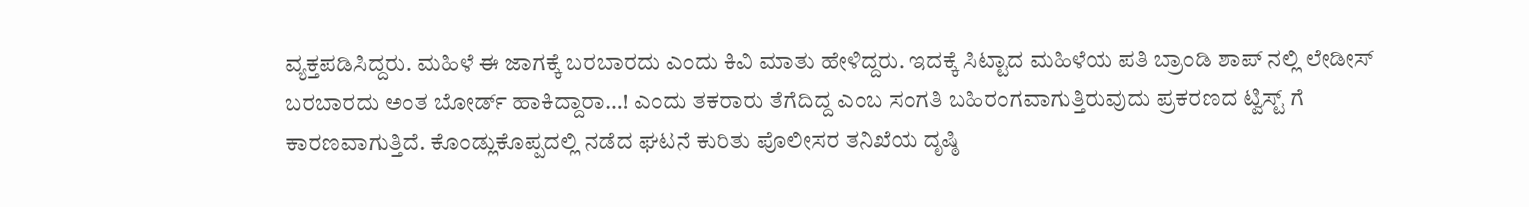ವ್ಯಕ್ತಪಡಿಸಿದ್ದರು. ಮಹಿಳೆ ಈ ಜಾಗಕ್ಕೆ ಬರಬಾರದು ಎಂದು ಕಿವಿ ಮಾತು ಹೇಳಿದ್ದರು. ಇದಕ್ಕೆ ಸಿಟ್ಟಾದ ಮಹಿಳೆಯ ಪತಿ ಬ್ರಾಂಡಿ ಶಾಪ್‌ ನಲ್ಲಿ ಲೇಡೀಸ್‌ ಬರಬಾರದು ಅಂತ ಬೋರ್ಡ್‌ ಹಾಕಿದ್ದಾರಾ…! ಎಂದು ತಕರಾರು ತೆಗೆದಿದ್ದ ಎಂಬ ಸಂಗತಿ ಬಹಿರಂಗವಾಗುತ್ತಿರುವುದು ಪ್ರಕರಣದ ಟ್ವಿಸ್ಟ್‌ ಗೆ ಕಾರಣವಾಗುತ್ತಿದೆ. ಕೊಂಡ್ಲುಕೊಪ್ಪದಲ್ಲಿ ನಡೆದ ಘಟನೆ ಕುರಿತು ಪೊಲೀಸರ ತನಿಖೆಯ ದೃಷ್ಠಿ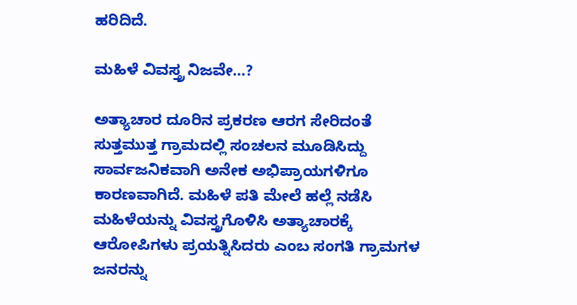ಹರಿದಿದೆ.

ಮಹಿಳೆ ವಿವಸ್ತ್ರ ನಿಜವೇ…?

ಅತ್ಯಾಚಾರ ದೂರಿನ ಪ್ರಕರಣ ಆರಗ ಸೇರಿದಂತೆ ಸುತ್ತಮುತ್ತ ಗ್ರಾಮದಲ್ಲಿ ಸಂಚಲನ ಮೂಡಿಸಿದ್ದು ಸಾರ್ವಜನಿಕವಾಗಿ ಅನೇಕ ಅಭಿಪ್ರಾಯಗಳಿಗೂ ಕಾರಣವಾಗಿದೆ. ಮಹಿಳೆ ಪತಿ ಮೇಲೆ ಹಲ್ಲೆ ನಡೆಸಿ ಮಹಿಳೆಯನ್ನು ವಿವಸ್ತ್ರಗೊಳಿಸಿ ಅತ್ಯಾಚಾರಕ್ಕೆ ಆರೋಪಿಗಳು ಪ್ರಯತ್ನಿಸಿದರು ಎಂಬ ಸಂಗತಿ ಗ್ರಾಮಗಳ ಜನರನ್ನು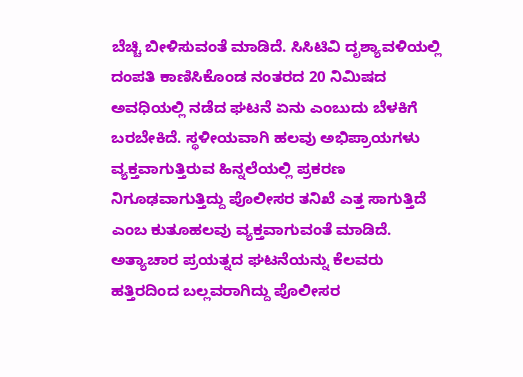ಬೆಚ್ಚಿ ಬೀಳಿಸುವಂತೆ ಮಾಡಿದೆ. ಸಿಸಿಟಿವಿ ದೃಶ್ಯಾವಳಿಯಲ್ಲಿ ದಂಪತಿ ಕಾಣಿಸಿಕೊಂಡ ನಂತರದ 20 ನಿಮಿಷದ ಅವಧಿಯಲ್ಲಿ ನಡೆದ ಘಟನೆ ಏನು ಎಂಬುದು ಬೆಳಕಿಗೆ ಬರಬೇಕಿದೆ. ಸ್ಥಳೀಯವಾಗಿ ಹಲವು ಅಭಿಪ್ರಾಯಗಳು ವ್ಯಕ್ತವಾಗುತ್ತಿರುವ ಹಿನ್ನಲೆಯಲ್ಲಿ ಪ್ರಕರಣ ನಿಗೂಢವಾಗುತ್ತಿದ್ದು ಪೊಲೀಸರ ತನಿಖೆ ಎತ್ತ ಸಾಗುತ್ತಿದೆ ಎಂಬ ಕುತೂಹಲವು ವ್ಯಕ್ತವಾಗುವಂತೆ ಮಾಡಿದೆ. ಅತ್ಯಾಚಾರ ಪ್ರಯತ್ನದ ಘಟನೆಯನ್ನು ಕೆಲವರು ಹತ್ತಿರದಿಂದ ಬಲ್ಲವರಾಗಿದ್ದು ಪೊಲೀಸರ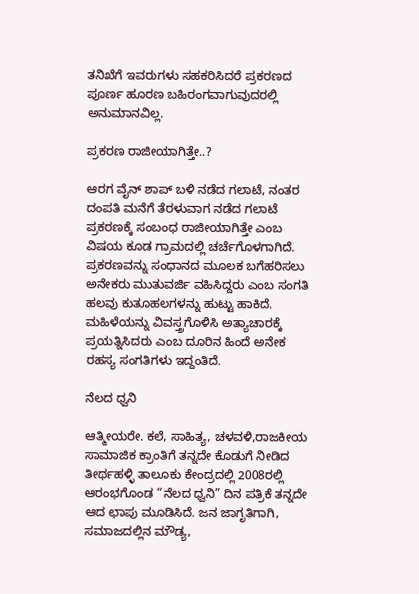ತನಿಖೆಗೆ ಇವರುಗಳು ಸಹಕರಿಸಿದರೆ ಪ್ರಕರಣದ ಪೂರ್ಣ ಹೂರಣ ಬಹಿರಂಗವಾಗುವುದರಲ್ಲಿ ಅನುಮಾನವಿಲ್ಲ.

ಪ್ರಕರಣ ರಾಜೀಯಾಗಿತ್ತೇ..?

ಆರಗ ವೈನ್‌ ಶಾಪ್‌ ಬಳಿ ನಡೆದ ಗಲಾಟೆ, ನಂತರ ದಂಪತಿ ಮನೆಗೆ ತೆರಳುವಾಗ ನಡೆದ ಗಲಾಟೆ ಪ್ರಕರಣಕ್ಕೆ ಸಂಬಂಧ ರಾಜೀಯಾಗಿತ್ತೇ ಎಂಬ ವಿಷಯ ಕೂಡ ಗ್ರಾಮದಲ್ಲಿ ಚರ್ಚೆಗೊಳಗಾಗಿದೆ. ಪ್ರಕರಣವನ್ನು ಸಂಧಾನದ ಮೂಲಕ ಬಗೆಹರಿಸಲು ಅನೇಕರು ಮುತುವರ್ಜಿ ವಹಿಸಿದ್ದರು ಎಂಬ ಸಂಗತಿ ಹಲವು ಕುತೂಹಲಗಳನ್ನು ಹುಟ್ಟು ಹಾಕಿದೆ. ಮಹಿಳೆಯನ್ನು ವಿವಸ್ತ್ರಗೊಳಿಸಿ ಅತ್ಯಾಚಾರಕ್ಕೆ ಪ್ರಯತ್ನಿಸಿದರು ಎಂಬ ದೂರಿನ ಹಿಂದೆ ಅನೇಕ ರಹಸ್ಯ ಸಂಗತಿಗಳು ಇದ್ದಂತಿದೆ.

ನೆಲದ ಧ್ವನಿ

ಆತ್ಮೀಯರೇ. ಕಲೆ, ಸಾಹಿತ್ಯ, ಚಳವಳಿ,ರಾಜಕೀಯ ಸಾಮಾಜಿಕ ಕ್ರಾಂತಿಗೆ ತನ್ನದೇ ಕೊಡುಗೆ ನೀಡಿದ ತೀರ್ಥಹಳ್ಳಿ ತಾಲೂಕು ಕೇಂದ್ರದಲ್ಲಿ 2008ರಲ್ಲಿ ಆರಂಭಗೊಂಡ “ನೆಲದ ಧ್ವನಿ” ದಿನ ಪತ್ರಿಕೆ ತನ್ನದೇ ಆದ ಛಾಪು ಮೂಡಿಸಿದೆ. ಜನ ಜಾಗೃತಿಗಾಗಿ, ಸಮಾಜದಲ್ಲಿನ ಮೌಡ್ಯ,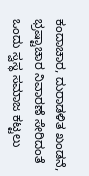ಕಂದಾಚಾರ, ದುರಾಡಳಿತ ಖಂಡನೆ, ಭ್ರಷ್ಟಾಚಾರ ನಿವಾರಣೆ ಸೇರಿದಂತೆ ಒಂದು ಸ್ವಸ್ಥ ಸಮಾಜ ಕಟ್ಟಲು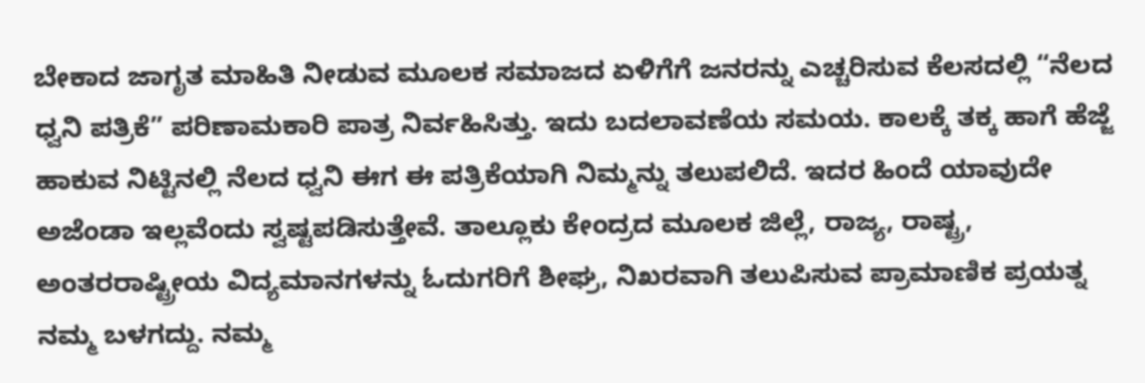ಬೇಕಾದ ಜಾಗೃತ ಮಾಹಿತಿ ನೀಡುವ ಮೂಲಕ ಸಮಾಜದ ಏಳಿಗೆಗೆ ಜನರನ್ನು ಎಚ್ಚರಿಸುವ ಕೆಲಸದಲ್ಲಿ “ನೆಲದ ಧ್ವನಿ ಪತ್ರಿಕೆ” ಪರಿಣಾಮಕಾರಿ ಪಾತ್ರ ನಿರ್ವಹಿಸಿತ್ತು. ಇದು ಬದಲಾವಣೆಯ ಸಮಯ. ಕಾಲಕ್ಕೆ ತಕ್ಕ ಹಾಗೆ ಹೆಜ್ಜೆ ಹಾಕುವ ನಿಟ್ಟಿನಲ್ಲಿ ನೆಲದ ಧ್ವನಿ ಈಗ ಈ ಪತ್ರಿಕೆಯಾಗಿ ನಿಮ್ಮನ್ನು ತಲುಪಲಿದೆ. ಇದರ ಹಿಂದೆ ಯಾವುದೇ ಅಜೆಂಡಾ ಇಲ್ಲವೆಂದು ಸ್ವಷ್ಟಪಡಿಸುತ್ತೇವೆ. ತಾಲ್ಲೂಕು ಕೇಂದ್ರದ ಮೂಲಕ ಜಿಲ್ಲೆ, ರಾಜ್ಯ, ರಾಷ್ಟ್ರ, ಅಂತರರಾಷ್ಟ್ರೀಯ ವಿದ್ಯಮಾನಗಳನ್ನು ಓದುಗರಿಗೆ ಶೀಘ್ರ, ನಿಖರವಾಗಿ ತಲುಪಿಸುವ ಪ್ರಾಮಾಣಿಕ ಪ್ರಯತ್ನ ನಮ್ಮ ಬಳಗದ್ದು. ನಮ್ಮ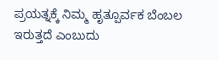ಪ್ರಯತ್ನಕ್ಕೆ ನಿಮ್ಮ ಹೃತ್ಪೂರ್ವಕ ಬೆಂಬಲ ಇರುತ್ತದೆ ಎಂಬುದು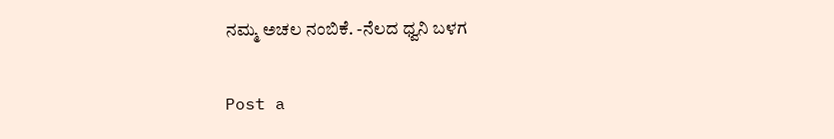ನಮ್ಮ ಅಚಲ ನಂಬಿಕೆ. -ನೆಲದ ಧ್ವನಿ ಬಳಗ

Post a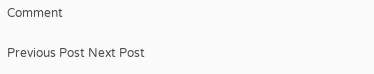Comment

Previous Post Next Post